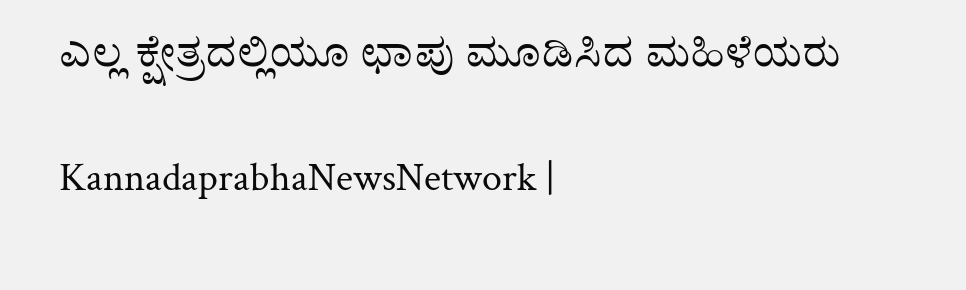ಎಲ್ಲ ಕ್ಷೇತ್ರದಲ್ಲಿಯೂ ಛಾಪು ಮೂಡಿಸಿದ ಮಹಿಳೆಯರು

KannadaprabhaNewsNetwork |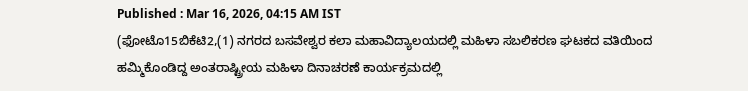Published : Mar 16, 2026, 04:15 AM IST
(ಫೋಟೊ15ಬಿಕೆಟಿ2,(1) ನಗರದ ಬಸವೇಶ್ವರ ಕಲಾ ಮಹಾವಿದ್ಯಾಲಯದಲ್ಲಿ ಮಹಿಳಾ ಸಬಲಿಕರಣ ಘಟಕದ ವತಿಯಿಂದ ಹಮ್ಮಿಕೊಂಡಿದ್ದ ಅಂತರಾಷ್ಟ್ರೀಯ ಮಹಿಳಾ ದಿನಾಚರಣೆ ಕಾರ್ಯಕ್ರಮದಲ್ಲಿ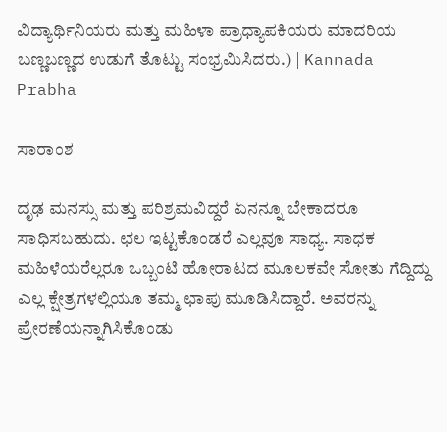ವಿದ್ಯಾರ್ಥಿನಿಯರು ಮತ್ತು ಮಹಿಳಾ ಪ್ರಾಧ್ಯಾಪಕಿಯರು ಮಾದರಿಯ ಬಣ್ಣಬಣ್ಣದ ಉಡುಗೆ ತೊಟ್ಟು ಸಂಭ್ರಮಿಸಿದರು.) | Kannada Prabha

ಸಾರಾಂಶ

ದೃಢ ಮನಸ್ಸು ಮತ್ತು ಪರಿಶ್ರಮವಿದ್ದರೆ ಏನನ್ನೂ ಬೇಕಾದರೂ ಸಾಧಿಸಬಹುದು. ಛಲ ಇಟ್ಟಕೊಂಡರೆ ಎಲ್ಲವೂ ಸಾಧ್ಯ. ಸಾಧಕ ಮಹಿಳೆಯರೆಲ್ಲರೂ ಒಬ್ಬಂಟಿ ಹೋರಾಟದ ಮೂಲಕವೇ ಸೋತು ಗೆದ್ದಿದ್ದು ಎಲ್ಲ ಕ್ಷೇತ್ರಗಳಲ್ಲಿಯೂ ತಮ್ಮ ಛಾಪು ಮೂಡಿಸಿದ್ದಾರೆ. ಅವರನ್ನು ಪ್ರೇರಣೆಯನ್ನಾಗಿಸಿಕೊಂಡು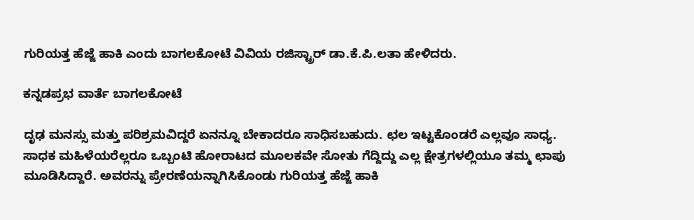ಗುರಿಯತ್ತ ಹೆಜ್ಜೆ ಹಾಕಿ ಎಂದು ಬಾಗಲಕೋಟೆ ವಿವಿಯ ರಜಿಸ್ಟ್ರಾರ್ ಡಾ.ಕೆ.ಪಿ.ಲತಾ ಹೇಳಿದರು.

ಕನ್ನಡಪ್ರಭ ವಾರ್ತೆ ಬಾಗಲಕೋಟೆ

ದೃಢ ಮನಸ್ಸು ಮತ್ತು ಪರಿಶ್ರಮವಿದ್ದರೆ ಏನನ್ನೂ ಬೇಕಾದರೂ ಸಾಧಿಸಬಹುದು. ಛಲ ಇಟ್ಟಕೊಂಡರೆ ಎಲ್ಲವೂ ಸಾಧ್ಯ. ಸಾಧಕ ಮಹಿಳೆಯರೆಲ್ಲರೂ ಒಬ್ಬಂಟಿ ಹೋರಾಟದ ಮೂಲಕವೇ ಸೋತು ಗೆದ್ದಿದ್ದು ಎಲ್ಲ ಕ್ಷೇತ್ರಗಳಲ್ಲಿಯೂ ತಮ್ಮ ಛಾಪು ಮೂಡಿಸಿದ್ದಾರೆ. ಅವರನ್ನು ಪ್ರೇರಣೆಯನ್ನಾಗಿಸಿಕೊಂಡು ಗುರಿಯತ್ತ ಹೆಜ್ಜೆ ಹಾಕಿ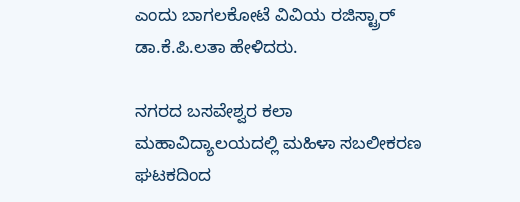ಎಂದು ಬಾಗಲಕೋಟೆ ವಿವಿಯ ರಜಿಸ್ಟ್ರಾರ್ ಡಾ.ಕೆ.ಪಿ.ಲತಾ ಹೇಳಿದರು.

ನಗರದ ಬಸವೇಶ್ವರ ಕಲಾ ಮಹಾವಿದ್ಯಾಲಯದಲ್ಲಿ ಮಹಿಳಾ ಸಬಲೀಕರಣ ಘಟಕದಿಂದ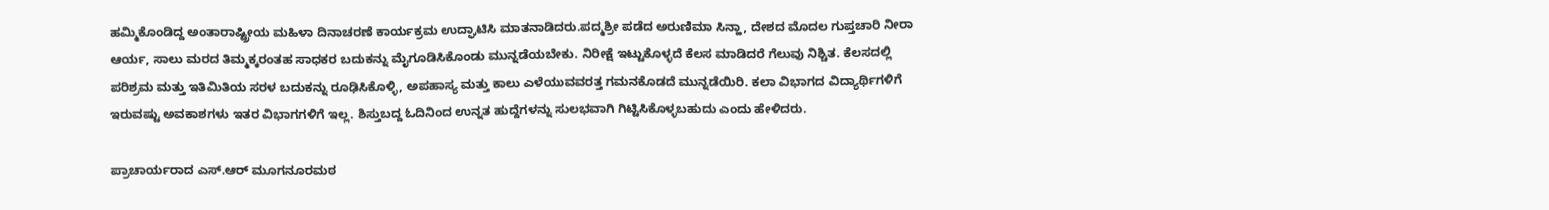ಹಮ್ಮಿಕೊಂಡಿದ್ದ ಅಂತಾರಾಷ್ಟ್ರೀಯ ಮಹಿಳಾ ದಿನಾಚರಣೆ ಕಾರ್ಯಕ್ರಮ ಉದ್ಘಾಟಿಸಿ ಮಾತನಾಡಿದರು.ಪದ್ಮಶ್ರೀ ಪಡೆದ ಅರುಣಿಮಾ ಸಿನ್ಹಾ, ದೇಶದ ಮೊದಲ ಗುಪ್ತಚಾರಿ ನೀರಾ ಆರ್ಯ, ಸಾಲು ಮರದ ತಿಮ್ಮಕ್ಕರಂತಹ ಸಾಧಕರ ಬದುಕನ್ನು ಮೈಗೂಡಿಸಿಕೊಂಡು ಮುನ್ನಡೆಯಬೇಕು. ನಿರೀಕ್ಷೆ ಇಟ್ಟುಕೊಳ್ಳದೆ ಕೆಲಸ ಮಾಡಿದರೆ ಗೆಲುವು ನಿಶ್ಚಿತ. ಕೆಲಸದಲ್ಲಿ ಪರಿಶ್ರಮ ಮತ್ತು ಇತಿಮಿತಿಯ ಸರಳ ಬದುಕನ್ನು ರೂಢಿಸಿಕೊಳ್ಳಿ, ಅಪಹಾಸ್ಯ ಮತ್ತು ಕಾಲು ಎಳೆಯುವವರತ್ತ ಗಮನಕೊಡದೆ ಮುನ್ನಡೆಯಿರಿ. ಕಲಾ ವಿಭಾಗದ ವಿದ್ಯಾರ್ಥಿಗಳಿಗೆ ಇರುವಷ್ಟು ಅವಕಾಶಗಳು ಇತರ ವಿಭಾಗಗಳಿಗೆ ಇಲ್ಲ. ಶಿಸ್ತುಬದ್ದ ಓದಿನಿಂದ ಉನ್ನತ ಹುದ್ದೆಗಳನ್ನು ಸುಲಭವಾಗಿ ಗಿಟ್ಟಿಸಿಕೊಳ್ಳಬಹುದು ಎಂದು ಹೇಳಿದರು.

ಪ್ರಾಚಾರ್ಯರಾದ ಎಸ್.ಆರ್ ಮೂಗನೂರಮಠ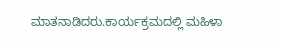ಮಾತನಾಡಿದರು.ಕಾರ್ಯಕ್ರಮದಲ್ಲಿ ಮಹಿಳಾ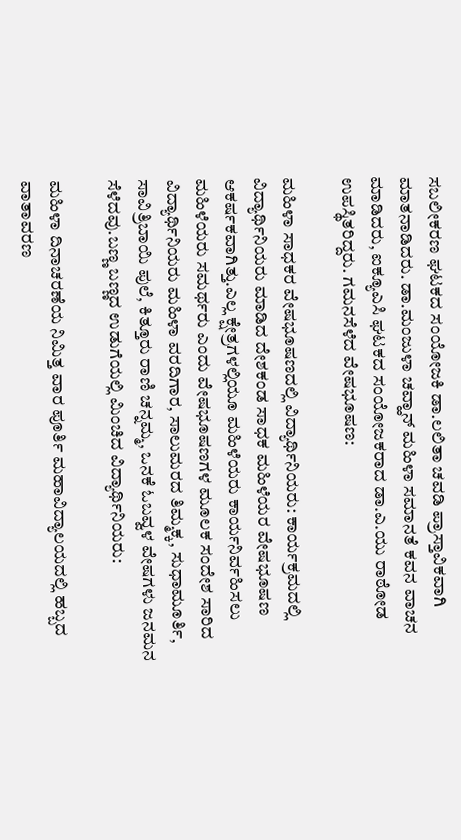ಸಬಲೀಕರಣ ಘಟಕದ ಸಂಯೋಜಕಿ ಡಾ.ಲಲಿತಾ ಚವಡಿ ಪ್ರಾಸ್ತಾವಿಕವಾಗಿ ಮಾತನಾಡಿದರು. ಡಾ.ಮಂಜುಳಾ ಚವ್ಹಾನ್ ಮಹಿಳಾ ಸಮಾನತೆ ಕವನ ವಾಚನ ಮಾಡಿದರು, ಐಕ್ಯೂಎಸಿ ಘಟಕದ ಸಂಯೋಜಕರಾದ ಡಾ.ಎ.ಯು ರಾಠೋಡ ಉಪಸ್ಥಿತರಿದ್ದರು. ಗಮನಸೆಳೆದ ವೇಷಭೂಷಣ:

ಮಹಿಳಾ ಸಾಧಕರ ವೇಷಭೂಷಣದಲ್ಲಿ ವಿದ್ಯಾರ್ಥಿನಿಯರು: ಕಾರ್ಯಕ್ರಮದಲ್ಲಿ ವಿದ್ಯಾರ್ಥಿನಿಯರು ಮಾಡಿದ ದೇಶಕಂಡ ಸಾಧಕ ಮಹಿಳೆಯರ ವೇಷಭೂಷಣ ಆಕರ್ಷಕವಾಗಿತ್ತು.ಎಲ್ಲ ಕ್ಷೇತ್ರಗಳಲ್ಲಿಯೂ ಮಹಿಳೆಯರು ಕಾರ್ಯನಿರ್ವಹಿಸಲು ಮಹಿಳೆಯರು ಸಮರ್ಥರು ಎಂದು ವೇಷಭೂಷಣಗಳ ಮೂಲಕ ಸಂದೇಶ ಸಾರಿದ ವಿದ್ಯಾರ್ಥಿನಿಯರು ಮಹಿಳಾ ವರದಿಗಾರ, ಸಾಲುಮರದ ತಿಮ್ಮಕ್ಕ, ಸುಧಾಮೂರ್ತಿ, ಸಾವಿತ್ರಿಬಾಯಿ ಪುಲೆ, ಕಿತ್ತೂರು ರಾಣಿ ಚನ್ನಮ್ಮ, ಒನಕೆ ಓಬವ್ವಳ ವೇಷಗಳು ಜನಮನ ಸೆಳೆದವು.ಬಣ್ಣ ಬಣ್ಣದ ಉಡುಗೆಯಲ್ಲಿ ಮಿಂಚಿದ ವಿದ್ಯಾರ್ಥಿನಿಯರು:

ಮಹಿಳಾ ದಿನಾಚರಣೆಯ ನಿಮಿತ್ತ ವಾರ ಪೂರ್ತಿ ಮಹಾವಿದ್ಯಾಲಯದಲ್ಲಿ ಹಬ್ಬದ ವಾತಾವರಣ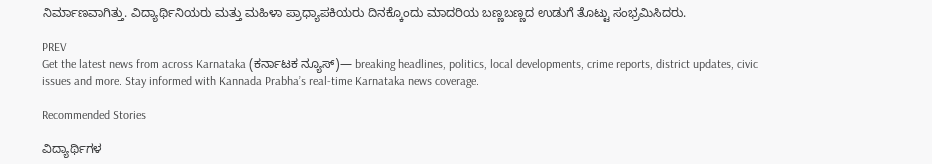ನಿರ್ಮಾಣವಾಗಿತ್ತು. ವಿದ್ಯಾರ್ಥಿನಿಯರು ಮತ್ತು ಮಹಿಳಾ ಪ್ರಾಧ್ಯಾಪಕಿಯರು ದಿನಕ್ಕೊಂದು ಮಾದರಿಯ ಬಣ್ಣಬಣ್ಣದ ಉಡುಗೆ ತೊಟ್ಟು ಸಂಭ್ರಮಿಸಿದರು.

PREV
Get the latest news from across Karnataka (ಕರ್ನಾಟಕ ನ್ಯೂಸ್)— breaking headlines, politics, local developments, crime reports, district updates, civic issues and more. Stay informed with Kannada Prabha’s real‑time Karnataka news coverage.

Recommended Stories

ವಿದ್ಯಾರ್ಥಿಗಳ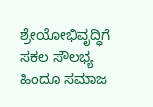ಶ್ರೇಯೋಭಿವೃದ್ಧಿಗೆ ಸಕಲ ಸೌಲಭ್ಯ
ಹಿಂದೂ ಸಮಾಜ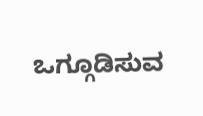ಒಗ್ಗೂಡಿಸುವ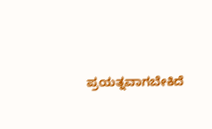ಪ್ರಯತ್ನವಾಗಬೇಕಿದೆ